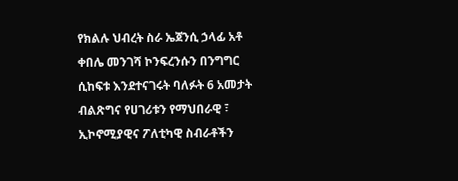የክልሉ ህብረት ስራ ኤጀንሲ ኃላፊ አቶ ቀበሌ መንገሻ ኮንፍረንሱን በንግግር ሲከፍቱ እንደተናገሩት ባለፉት 6 አመታት ብልጽግና የሀገሪቱን የማህበራዊ ፣ ኢኮኖሚያዊና ፖለቲካዊ ስብራቶችን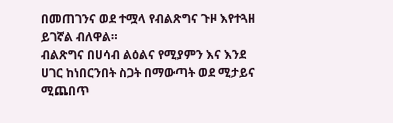በመጠገንና ወደ ተሟላ የብልጽግና ጉዞ እየተጓዘ ይገኛል ብለዋል።
ብልጽግና በሀሳብ ልዕልና የሚያምን እና እንደ ሀገር ከነበርንበት ስጋት በማውጣት ወደ ሚታይና ሚጨበጥ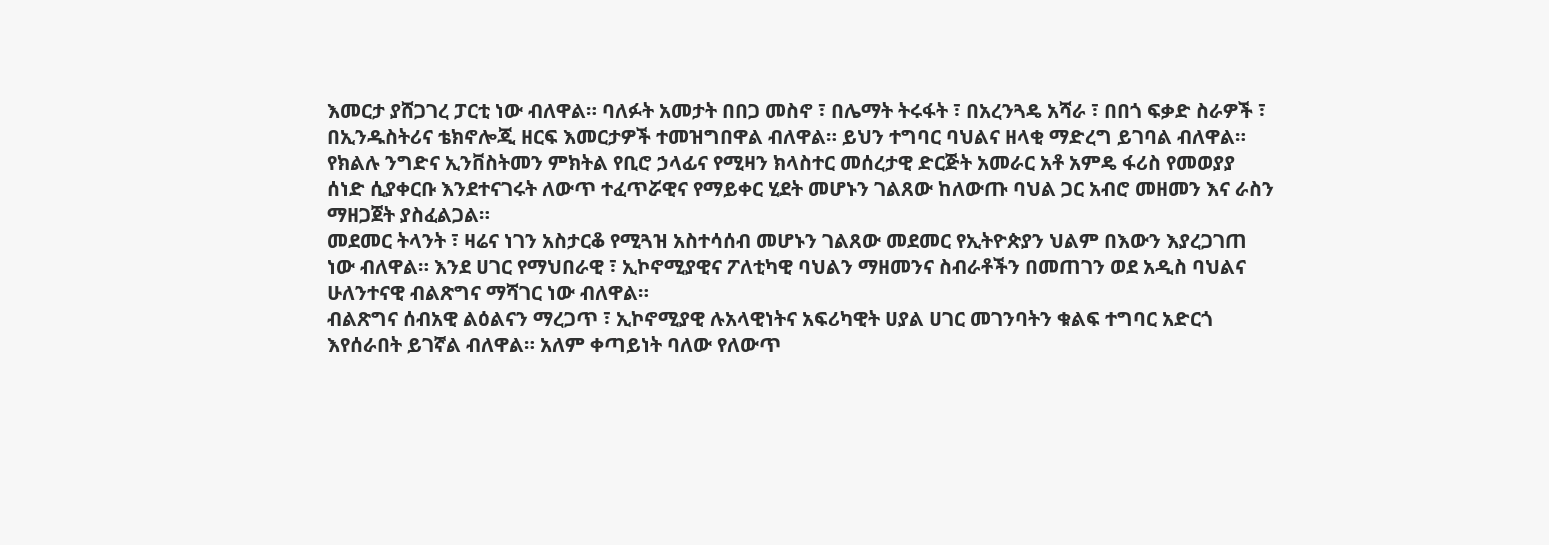እመርታ ያሸጋገረ ፓርቲ ነው ብለዋል። ባለፉት አመታት በበጋ መስኖ ፣ በሌማት ትሩፋት ፣ በአረንጓዴ አሻራ ፣ በበጎ ፍቃድ ስራዎች ፣ በኢንዱስትሪና ቴክኖሎጂ ዘርፍ እመርታዎች ተመዝግበዋል ብለዋል። ይህን ተግባር ባህልና ዘላቂ ማድረግ ይገባል ብለዋል።
የክልሉ ንግድና ኢንቨስትመን ምክትል የቢሮ ኃላፊና የሚዛን ክላስተር መሰረታዊ ድርጅት አመራር አቶ አምዴ ፋሪስ የመወያያ ሰነድ ሲያቀርቡ እንደተናገሩት ለውጥ ተፈጥሯዊና የማይቀር ሂደት መሆኑን ገልጸው ከለውጡ ባህል ጋር አብሮ መዘመን እና ራስን ማዘጋጀት ያስፈልጋል።
መደመር ትላንት ፣ ዛሬና ነገን አስታርቆ የሚጓዝ አስተሳሰብ መሆኑን ገልጸው መደመር የኢትዮጵያን ህልም በእውን እያረጋገጠ ነው ብለዋል። እንደ ሀገር የማህበራዊ ፣ ኢኮኖሚያዊና ፖለቲካዊ ባህልን ማዘመንና ስብራቶችን በመጠገን ወደ አዲስ ባህልና ሁለንተናዊ ብልጽግና ማሻገር ነው ብለዋል።
ብልጽግና ሰብአዊ ልዕልናን ማረጋጥ ፣ ኢኮኖሚያዊ ሉአላዊነትና አፍሪካዊት ሀያል ሀገር መገንባትን ቁልፍ ተግባር አድርጎ እየሰራበት ይገኛል ብለዋል። አለም ቀጣይነት ባለው የለውጥ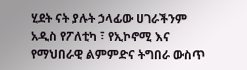ሂደት ናት ያሉት ኃላፊው ሀገራችንም አዲስ የፖለቲካ ፣ የኢኮኖሚ እና የማህበራዊ ልምምድና ትግበራ ውስጥ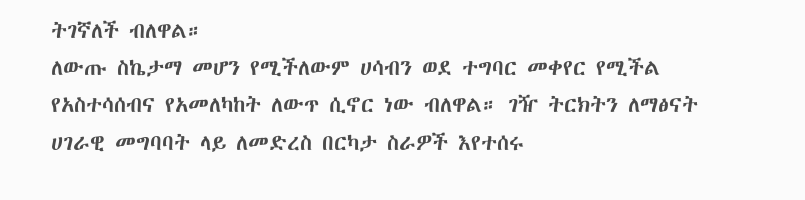ትገኛለች ብለዋል።
ለውጡ ስኬታማ መሆን የሚችለውም ሀሳብን ወደ ተግባር መቀየር የሚችል የአስተሳሰብና የአመለካከት ለውጥ ሲኖር ነው ብለዋል። ገዥ ትርክትን ለማፅናት ሀገራዊ መግባባት ላይ ለመድረስ በርካታ ስራዎች እየተሰሩ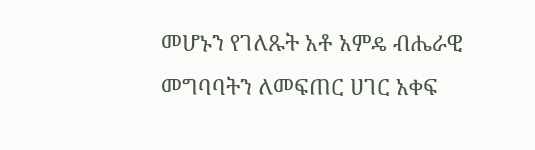መሆኑን የገለጹት አቶ አምዴ ብሔራዊ መግባባትን ለመፍጠር ሀገር አቀፍ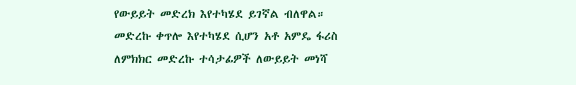የውይይት መድረክ እየተካሄደ ይገኛል ብለዋል።
መድረኩ ቀጥሎ እየተካሄደ ሲሆን አቶ አምዴ ፋሪስ ለምክክር መድረኩ ተሳታፊዎች ለውይይት መነሻ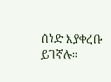ሰነድ እያቀረቡ ይገኛሉ።